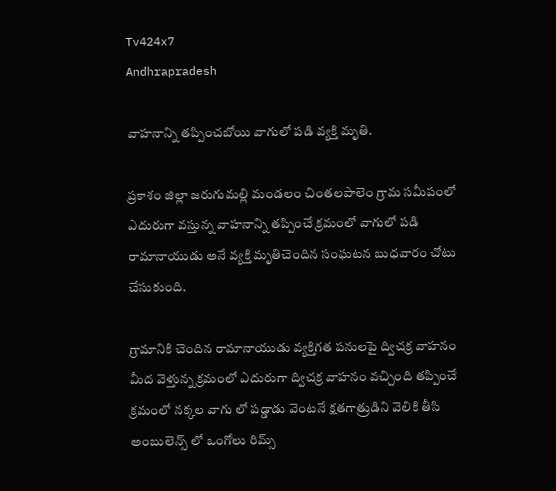Tv424x7
Andhrapradesh

వాహనాన్ని తప్పించబోయి వాగులో పడి వ్యక్తి మృతి.

ప్రకాశం జిల్లా జరుగుమల్లి మండలం చింతలపాలెం గ్రామ సమీపంలో ఎదురుగా వస్తున్న వాహనాన్ని తప్పించే క్రమంలో వాగులో పడి రామానాయుడు అనే వ్యక్తి మృతిచెందిన సంఘటన బుధవారం చోటు చేసుకుంది.

గ్రామానికి చెందిన రామానాయుడు వ్యక్తిగత పనులపై ద్విచక్ర వాహనం మీద వెళ్తున్న క్రమంలో ఎదురుగా ద్విచక్ర వాహనం వచ్చింది తప్పించే క్రమంలో నక్కల వాగు లో పడ్డాడు వెంటనే క్షతగాత్రుడిని వెలికి తీసి అంబులెన్స్ లో ఒంగోలు రిమ్స్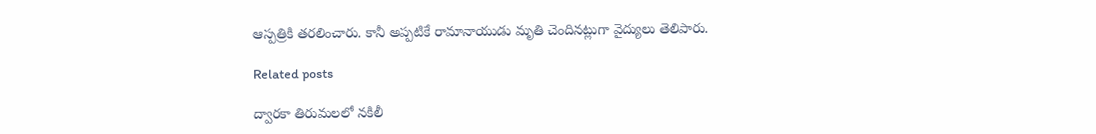ఆస్పత్రికి తరలించారు. కానీ అప్పటికే రామానాయుడు మృతి చెందినట్లుగా వైద్యులు తెలిపారు.

Related posts

ద్వారకా తిరుమలలో నకిలీ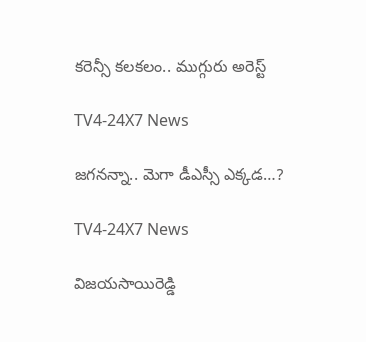కరెన్సీ కలకలం.. ముగ్గురు అరెస్ట్

TV4-24X7 News

జగనన్నా.. మెగా డీఎస్సీ ఎక్కడ…?

TV4-24X7 News

విజయసాయిరెడ్డి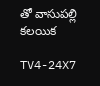తో వాసుపల్లి కలయిక

TV4-24X7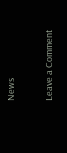News

Leave a Comment